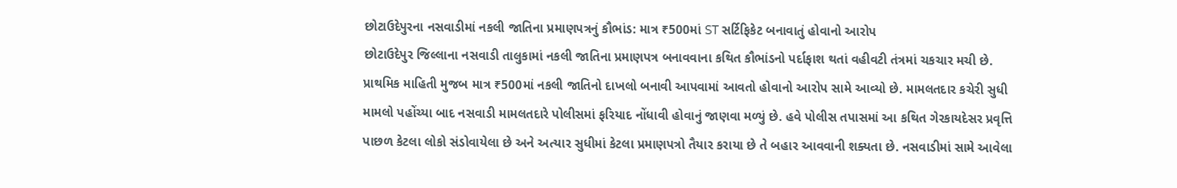છોટાઉદેપુરના નસવાડીમાં નકલી જાતિના પ્રમાણપત્રનું કૌભાંડ: માત્ર ₹500માં ST સર્ટિફિકેટ બનાવાતું હોવાનો આરોપ
છોટાઉદેપુર જિલ્લાના નસવાડી તાલુકામાં નકલી જાતિના પ્રમાણપત્ર બનાવવાના કથિત કૌભાંડનો પર્દાફાશ થતાં વહીવટી તંત્રમાં ચકચાર મચી છે. પ્રાથમિક માહિતી મુજબ માત્ર ₹500માં નકલી જાતિનો દાખલો બનાવી આપવામાં આવતો હોવાનો આરોપ સામે આવ્યો છે. મામલતદાર કચેરી સુધી મામલો પહોંચ્યા બાદ નસવાડી મામલતદારે પોલીસમાં ફરિયાદ નોંધાવી હોવાનું જાણવા મળ્યું છે. હવે પોલીસ તપાસમાં આ કથિત ગેરકાયદેસર પ્રવૃત્તિ પાછળ કેટલા લોકો સંડોવાયેલા છે અને અત્યાર સુધીમાં કેટલા પ્રમાણપત્રો તૈયાર કરાયા છે તે બહાર આવવાની શક્યતા છે. નસવાડીમાં સામે આવેલા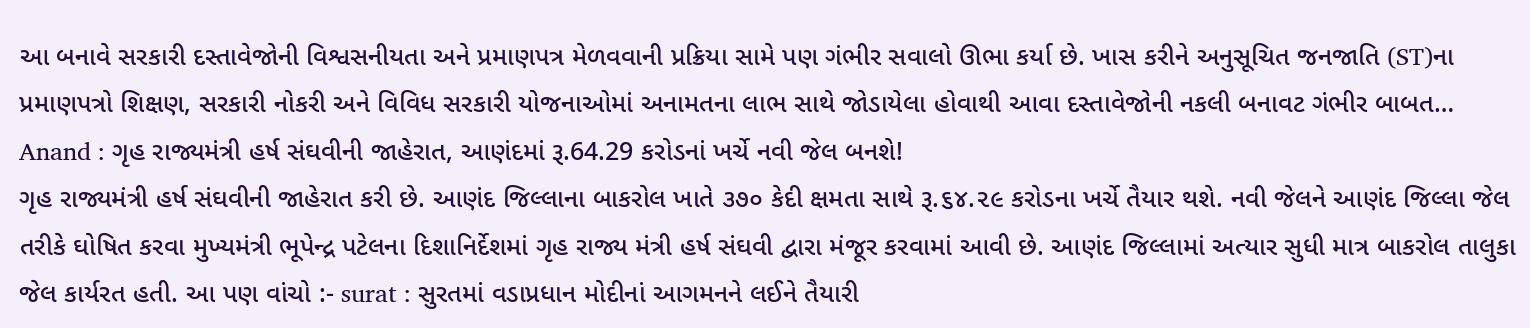આ બનાવે સરકારી દસ્તાવેજોની વિશ્વસનીયતા અને પ્રમાણપત્ર મેળવવાની પ્રક્રિયા સામે પણ ગંભીર સવાલો ઊભા કર્યા છે. ખાસ કરીને અનુસૂચિત જનજાતિ (ST)ના પ્રમાણપત્રો શિક્ષણ, સરકારી નોકરી અને વિવિધ સરકારી યોજનાઓમાં અનામતના લાભ સાથે જોડાયેલા હોવાથી આવા દસ્તાવેજોની નકલી બનાવટ ગંભીર બાબત…
Anand : ગૃહ રાજ્યમંત્રી હર્ષ સંઘવીની જાહેરાત, આણંદમાં રૂ.64.29 કરોડનાં ખર્ચે નવી જેલ બનશે!
ગૃહ રાજ્યમંત્રી હર્ષ સંઘવીની જાહેરાત કરી છે. આણંદ જિલ્લાના બાકરોલ ખાતે ૩૭૦ કેદી ક્ષમતા સાથે રૂ.૬૪.૨૯ કરોડના ખર્ચે તૈયાર થશે. નવી જેલને આણંદ જિલ્લા જેલ તરીકે ઘોષિત કરવા મુખ્યમંત્રી ભૂપેન્દ્ર પટેલના દિશાનિર્દેશમાં ગૃહ રાજ્ય મંત્રી હર્ષ સંઘવી દ્વારા મંજૂર કરવામાં આવી છે. આણંદ જિલ્લામાં અત્યાર સુધી માત્ર બાકરોલ તાલુકા જેલ કાર્યરત હતી. આ પણ વાંચો :- surat : સુરતમાં વડાપ્રધાન મોદીનાં આગમનને લઈને તૈયારી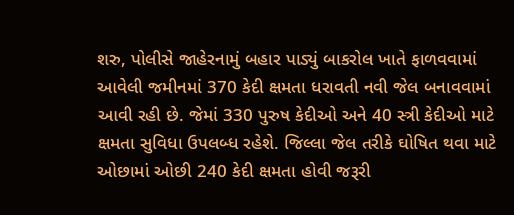શરુ, પોલીસે જાહેરનામું બહાર પાડ્યું બાકરોલ ખાતે ફાળવવામાં આવેલી જમીનમાં 370 કેદી ક્ષમતા ધરાવતી નવી જેલ બનાવવામાં આવી રહી છે. જેમાં 330 પુરુષ કેદીઓ અને 40 સ્ત્રી કેદીઓ માટે ક્ષમતા સુવિધા ઉપલબ્ધ રહેશે. જિલ્લા જેલ તરીકે ઘોષિત થવા માટે ઓછામાં ઓછી 240 કેદી ક્ષમતા હોવી જરૂરી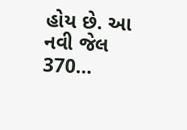હોય છે. આ નવી જેલ 370…